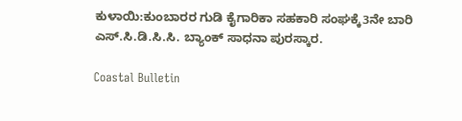ಕುಳಾಯಿ:ಕುಂಬಾರರ ಗುಡಿ ಕೈಗಾರಿಕಾ ಸಹಕಾರಿ ಸಂಘಕ್ಕೆ3ನೇ ಬಾರಿ ಎಸ್.ಸಿ.ಡಿ.ಸಿ.ಸಿ. ಬ್ಯಾಂಕ್ ಸಾಧನಾ ಪುರಸ್ಕಾರ.

Coastal Bulletin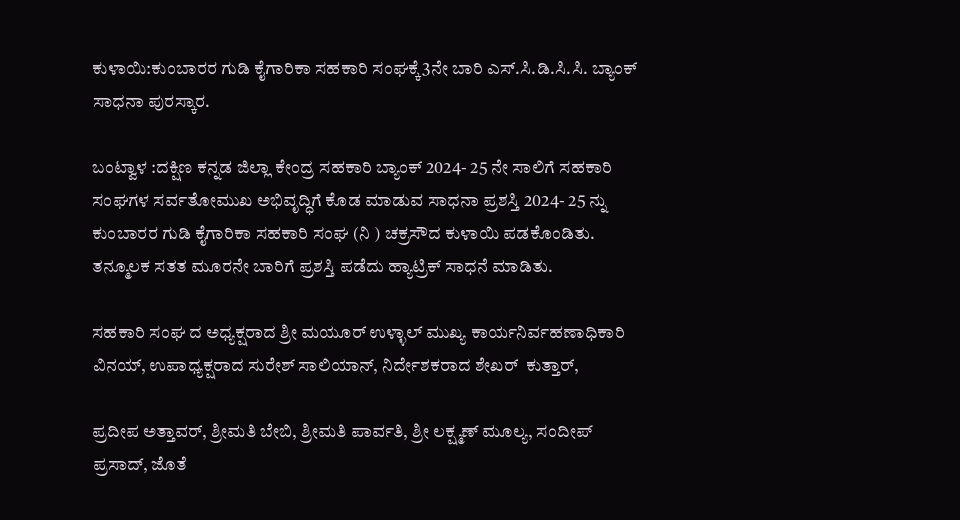ಕುಳಾಯಿ:ಕುಂಬಾರರ ಗುಡಿ ಕೈಗಾರಿಕಾ ಸಹಕಾರಿ ಸಂಘಕ್ಕೆ3ನೇ ಬಾರಿ ಎಸ್.ಸಿ.ಡಿ.ಸಿ.ಸಿ. ಬ್ಯಾಂಕ್ ಸಾಧನಾ ಪುರಸ್ಕಾರ.

ಬಂಟ್ವಾಳ :ದಕ್ಷಿಣ ಕನ್ನಡ ಜಿಲ್ಲಾ ಕೇಂದ್ರ ಸಹಕಾರಿ ಬ್ಯಾಂಕ್ 2024- 25 ನೇ ಸಾಲಿಗೆ ಸಹಕಾರಿ ಸಂಘಗಳ ಸರ್ವತೋಮುಖ ಅಭಿವೃದ್ಧಿಗೆ ಕೊಡ ಮಾಡುವ ಸಾಧನಾ ಪ್ರಶಸ್ತಿ 2024- 25 ನ್ನು ಕುಂಬಾರರ ಗುಡಿ ಕೈಗಾರಿಕಾ ಸಹಕಾರಿ ಸಂಘ (ನಿ ) ಚಕ್ರಸೌದ ಕುಳಾಯಿ ಪಡಕೊಂಡಿತು. ತನ್ಮೂಲಕ ಸತತ ಮೂರನೇ ಬಾರಿಗೆ ಪ್ರಶಸ್ತಿ ಪಡೆದು ಹ್ಯಾಟ್ರಿಕ್ ಸಾಧನೆ ಮಾಡಿತು.

ಸಹಕಾರಿ ಸಂಘ ದ ಅಧ್ಯಕ್ಷರಾದ ಶ್ರೀ ಮಯೂರ್ ಉಳ್ಳಾಲ್ ಮುಖ್ಯ ಕಾರ್ಯನಿರ್ವಹಣಾಧಿಕಾರಿ ವಿನಯ್, ಉಪಾಧ್ಯಕ್ಷರಾದ ಸುರೇಶ್ ಸಾಲಿಯಾನ್, ನಿರ್ದೇಶಕರಾದ ಶೇಖರ್  ಕುತ್ತಾರ್,

ಪ್ರದೀಪ ಅತ್ತಾವರ್, ಶ್ರೀಮತಿ ಬೇಬಿ, ಶ್ರೀಮತಿ ಪಾರ್ವತಿ, ಶ್ರೀ ಲಕ್ಷ್ಮಣ್ ಮೂಲ್ಯ, ಸಂದೀಪ್ ಪ್ರಸಾದ್, ಜೊತೆ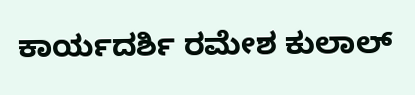ಕಾರ್ಯದರ್ಶಿ ರಮೇಶ ಕುಲಾಲ್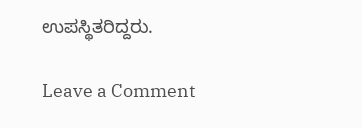ಉಪಸ್ಥಿತರಿದ್ದರು.

Leave a Comment